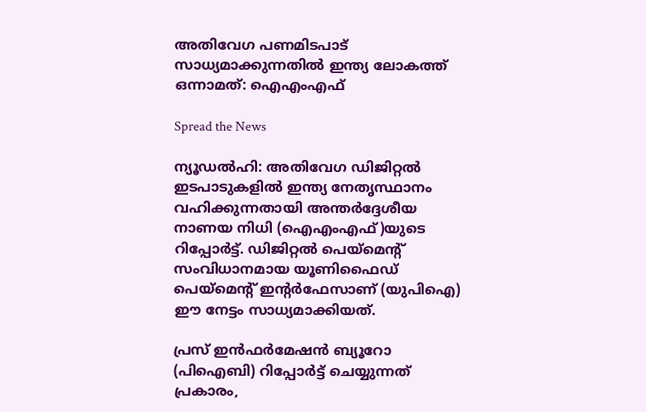അതിവേഗ പണമിടപാട് സാധ്യമാക്കുന്നതില്‍ ഇന്ത്യ ലോകത്ത് ഒന്നാമത്: ഐഎംഎഫ്

Spread the News

ന്യൂഡല്‍ഹി: അതിവേഗ ഡിജിറ്റല്‍ ഇടപാടുകളില്‍ ഇന്ത്യ നേതൃസ്ഥാനം വഹിക്കുന്നതായി അന്തര്‍ദ്ദേശീയ നാണയ നിധി (ഐഎംഎഫ്)യുടെ റിപ്പോര്‍ട്ട്. ഡിജിറ്റല്‍ പെയ്‌മെന്റ് സംവിധാനമായ യൂണിഫൈഡ് പെയ്‌മെന്റ് ഇന്റര്‍ഫേസാണ് (യുപിഐ) ഈ നേട്ടം സാധ്യമാക്കിയത്.

പ്രസ് ഇന്‍ഫര്‍മേഷന്‍ ബ്യൂറോ (പിഐബി) റിപ്പോര്‍ട്ട് ചെയ്യുന്നത് പ്രകാരം,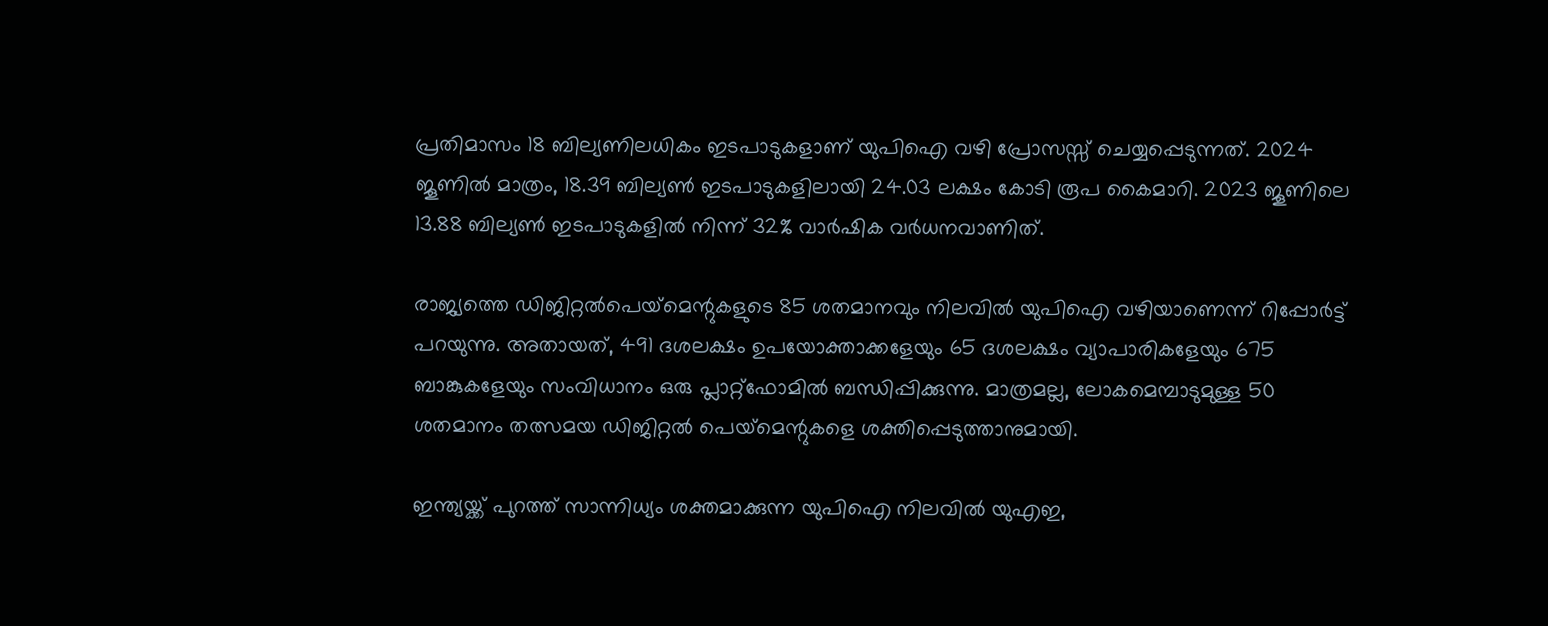പ്രതിമാസം 18 ബില്യണിലധികം ഇടപാടുകളാണ് യുപിഐ വഴി പ്രോസസ്സ് ചെയ്യപ്പെടുന്നത്. 2024 ജൂണില്‍ മാത്രം, 18.39 ബില്യണ്‍ ഇടപാടുകളിലായി 24.03 ലക്ഷം കോടി രൂപ കൈമാറി. 2023 ജൂണിലെ 13.88 ബില്യണ്‍ ഇടപാടുകളില്‍ നിന്ന് 32% വാര്‍ഷിക വര്‍ധനവാണിത്.

രാജ്യത്തെ ഡിജിറ്റല്‍പെയ്‌മെന്റുകളുടെ 85 ശതമാനവും നിലവില്‍ യുപിഐ വഴിയാണെന്ന് റിപ്പോര്‍ട്ട് പറയുന്നു. അതായത്, 491 ദശലക്ഷം ഉപയോക്താക്കളേയും 65 ദശലക്ഷം വ്യാപാരികളേയും 675 ബാങ്കുകളേയും സംവിധാനം ഒരു പ്ലാറ്റ്‌ഫോമില്‍ ബന്ധിപ്പിക്കുന്നു. മാത്രമല്ല, ലോകമെമ്പാടുമുള്ള 50 ശതമാനം തത്സമയ ഡിജിറ്റല്‍ പെയ്‌മെന്റുകളെ ശക്തിപ്പെടുത്താനുമായി.

ഇന്ത്യയ്ക്ക് പുറത്ത് സാന്നിധ്യം ശക്തമാക്കുന്ന യുപിഐ നിലവില്‍ യുഎഇ,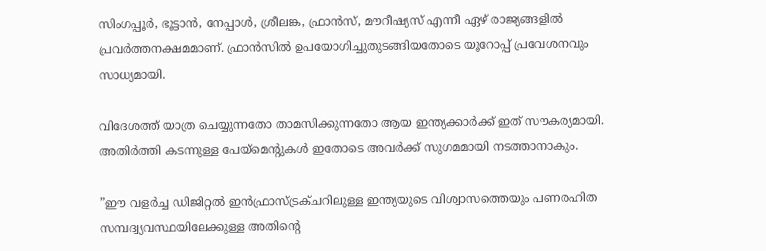സിംഗപ്പൂര്‍, ഭൂട്ടാന്‍, നേപ്പാള്‍, ശ്രീലങ്ക, ഫ്രാന്‍സ്, മൗറീഷ്യസ് എന്നീ ഏഴ് രാജ്യങ്ങളില്‍ പ്രവര്‍ത്തനക്ഷമമാണ്. ഫ്രാന്‍സില്‍ ഉപയോഗിച്ചുതുടങ്ങിയതോടെ യൂറോപ്പ് പ്രവേശനവും സാധ്യമായി.

വിദേശത്ത് യാത്ര ചെയ്യുന്നതോ താമസിക്കുന്നതോ ആയ ഇന്ത്യക്കാര്‍ക്ക് ഇത് സൗകര്യമായി. അതിര്‍ത്തി കടന്നുള്ള പേയ്മെന്റുകള്‍ ഇതോടെ അവര്‍ക്ക് സുഗമമായി നടത്താനാകും.

”ഈ വളര്‍ച്ച ഡിജിറ്റല്‍ ഇന്‍ഫ്രാസ്ട്രക്ചറിലുള്ള ഇന്ത്യയുടെ വിശ്വാസത്തെയും പണരഹിത സമ്പദ്വ്യവസ്ഥയിലേക്കുള്ള അതിന്റെ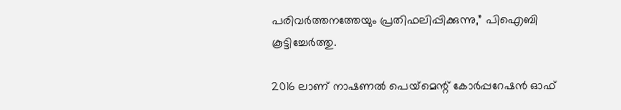പരിവര്‍ത്തനത്തേയും പ്രതിഫലിപ്പിക്കുന്നു,” പിഐബി കൂട്ടിച്ചേര്‍ത്തു.

2016 ലാണ് നാഷണല്‍ പെയ്‌മെന്റ് കോര്‍പ്പറേഷന്‍ ഓഫ്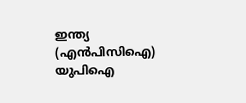ഇന്ത്യ (എന്‍പിസിഐ) യുപിഐ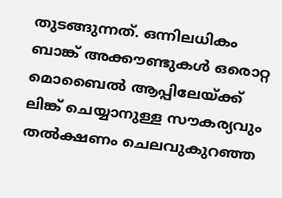തുടങ്ങുന്നത്. ഒന്നിലധികം ബാങ്ക് അക്കൗണ്ടുകള്‍ ഒരൊറ്റ മൊബൈല്‍ ആപ്പിലേയ്ക്ക് ലിങ്ക് ചെയ്യാനുള്ള സൗകര്യവും തല്‍ക്ഷണം ചെലവുകുറഞ്ഞ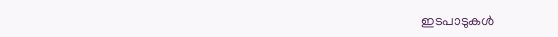ഇടപാടുകള്‍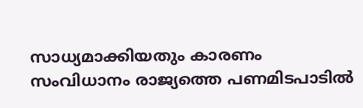സാധ്യമാക്കിയതും കാരണം സംവിധാനം രാജ്യത്തെ പണമിടപാടില്‍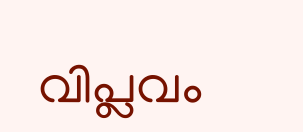വിപ്ലവം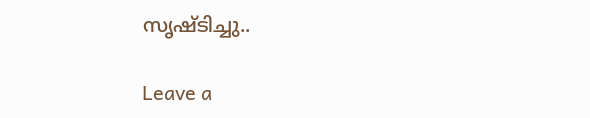സൃഷ്ടിച്ചു..

Leave a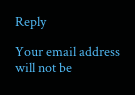Reply

Your email address will not be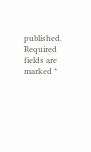published. Required fields are marked *